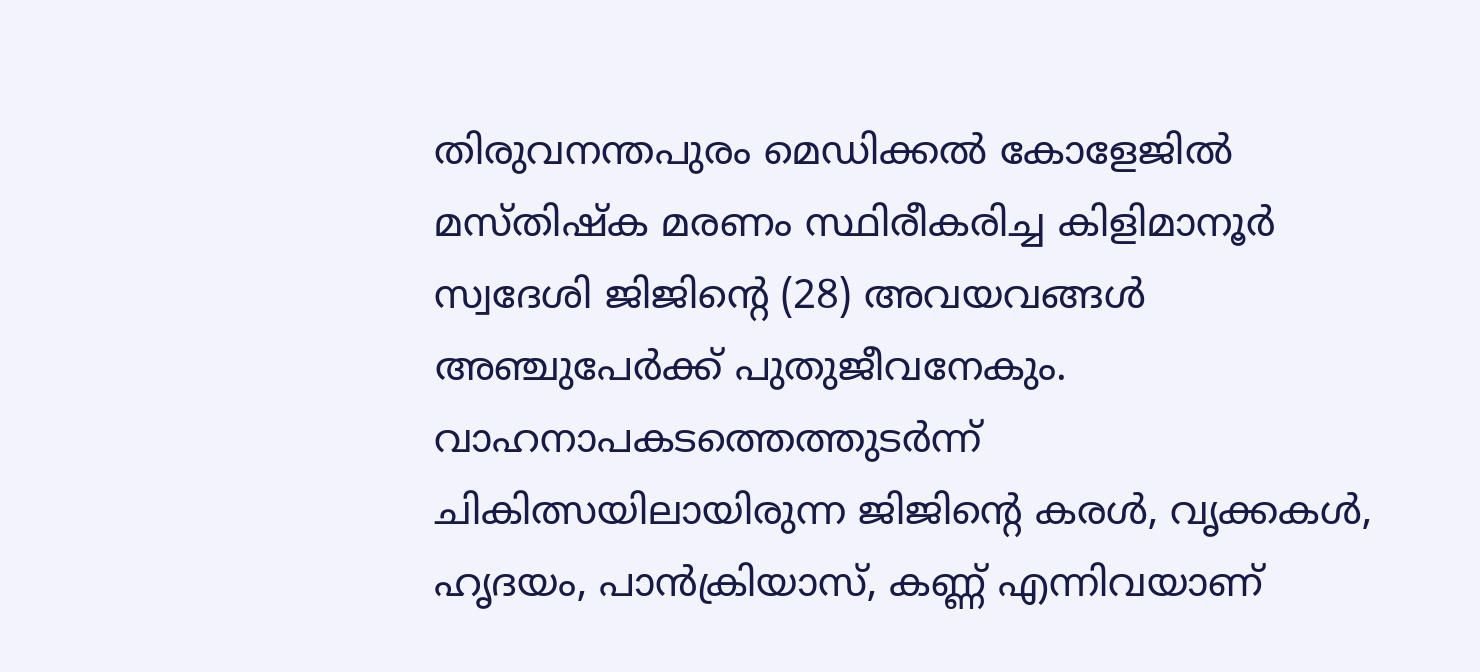തിരുവനന്തപുരം മെഡിക്കൽ കോളേജിൽ മസ്തിഷ്ക മരണം സ്ഥിരീകരിച്ച കിളിമാനൂർ സ്വദേശി ജിജിന്റെ (28) അവയവങ്ങൾ അഞ്ചുപേർക്ക് പുതുജീവനേകും. വാഹനാപകടത്തെത്തുടർന്ന് ചികിത്സയിലായിരുന്ന ജിജിന്റെ കരൾ, വൃക്കകൾ, ഹൃദയം, പാൻക്രിയാസ്, കണ്ണ് എന്നിവയാണ്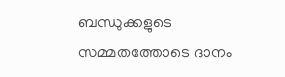ബന്ധുക്കളുടെ സമ്മതത്തോടെ ദാനം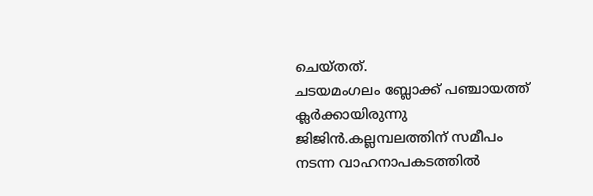ചെയ്തത്.
ചടയമംഗലം ബ്ലോക്ക് പഞ്ചായത്ത് ക്ലർക്കായിരുന്നു ജിജിൻ.കല്ലമ്പലത്തിന് സമീപം നടന്ന വാഹനാപകടത്തിൽ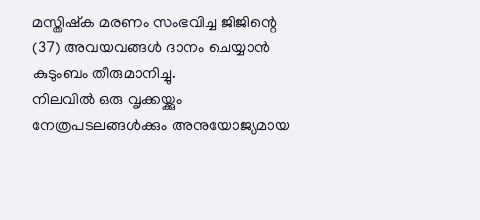മസ്തിഷ്ക മരണം സംഭവിച്ച ജിജിന്റെ (37) അവയവങ്ങൾ ദാനം ചെയ്യാൻ കുടുംബം തീരുമാനിച്ചു.
നിലവിൽ ഒരു വൃക്കയ്ക്കും നേത്രപടലങ്ങൾക്കും അനുയോജ്യമായ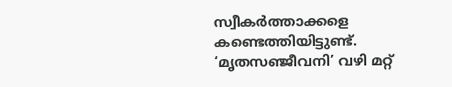സ്വീകർത്താക്കളെ കണ്ടെത്തിയിട്ടുണ്ട്. ‘മൃതസഞ്ജീവനി’ വഴി മറ്റ്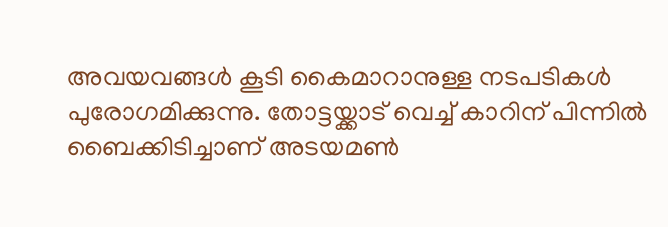അവയവങ്ങൾ കൂടി കൈമാറാനുള്ള നടപടികൾ പുരോഗമിക്കുന്നു. തോട്ടയ്ക്കാട് വെച്ച് കാറിന് പിന്നിൽ ബൈക്കിടിച്ചാണ് അടയമൺ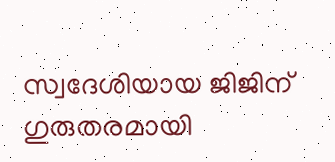സ്വദേശിയായ ജിജിന് ഗുരുതരമായി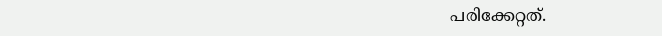പരിക്കേറ്റത്.